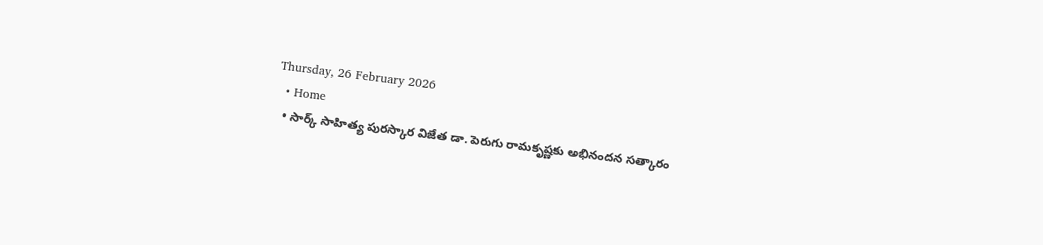Thursday, 26 February 2026
  • Home
  • సార్క్ సాహిత్య పురస్కార విజేత డా. పెరుగు రామకృష్ణకు అభినందన సత్కారం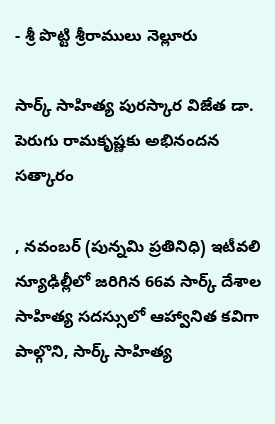- శ్రీ పొట్టి శ్రీరాములు నెల్లూరు

సార్క్ సాహిత్య పురస్కార విజేత డా. పెరుగు రామకృష్ణకు అభినందన సత్కారం

, నవంబర్ (పున్నమి ప్రతినిధి) ఇటీవలి న్యూఢిల్లీ‌లో జరిగిన 66వ సార్క్ దేశాల సాహిత్య సదస్సులో ఆహ్వానిత కవిగా పాల్గొని, సార్క్ సాహిత్య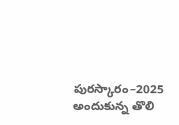పురస్కారం–2025 అందుకున్న తొలి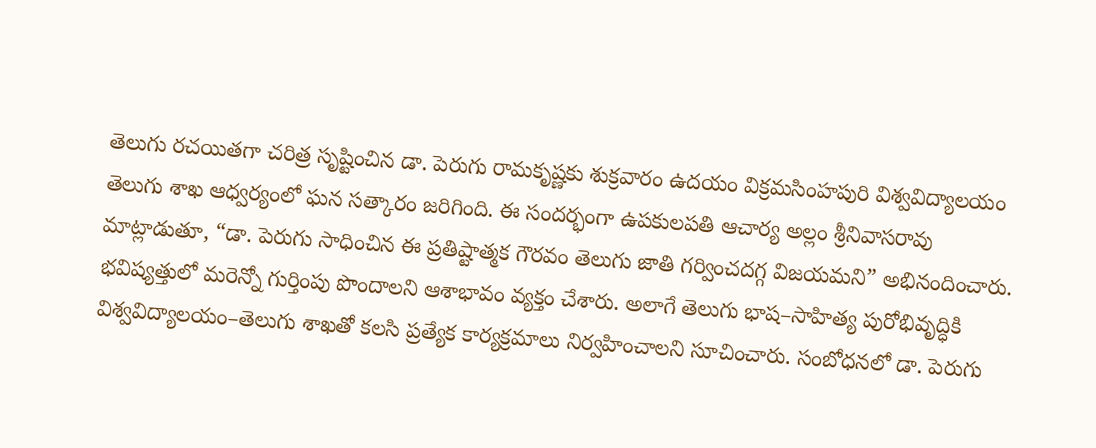తెలుగు రచయితగా చరిత్ర సృష్టించిన డా. పెరుగు రామకృష్ణకు శుక్రవారం ఉదయం విక్రమసింహపురి విశ్వవిద్యాలయం తెలుగు శాఖ ఆధ్వర్యంలో ఘన సత్కారం జరిగింది. ఈ సందర్భంగా ఉపకులపతి ఆచార్య అల్లం శ్రీనివాసరావు మాట్లాడుతూ, “డా. పెరుగు సాధించిన ఈ ప్రతిష్టాత్మక గౌరవం తెలుగు జాతి గర్వించదగ్గ విజయమని” అభినందించారు. భవిష్యత్తులో మరెన్నో గుర్తింపు పొందాలని ఆశాభావం వ్యక్తం చేశారు. అలాగే తెలుగు భాష–సాహిత్య పురోభివృద్ధికి విశ్వవిద్యాలయం–తెలుగు శాఖతో కలసి ప్రత్యేక కార్యక్రమాలు నిర్వహించాలని సూచించారు. సంబోధనలో డా. పెరుగు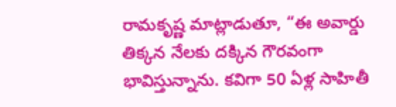రామకృష్ణ మాట్లాడుతూ, “ఈ అవార్డు తిక్కన నేలకు దక్కిన గౌరవంగా భావిస్తున్నాను. కవిగా 50 ఏళ్ల సాహితీ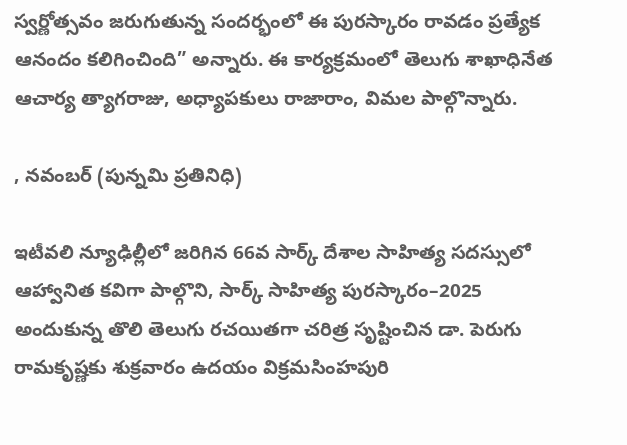స్వర్ణోత్సవం జరుగుతున్న సందర్భంలో ఈ పురస్కారం రావడం ప్రత్యేక ఆనందం కలిగించింది” అన్నారు. ఈ కార్యక్రమంలో తెలుగు శాఖాధినేత ఆచార్య త్యాగరాజు, అధ్యాపకులు రాజారాం, విమల పాల్గొన్నారు.

, నవంబర్ (పున్నమి ప్రతినిధి)

ఇటీవలి న్యూఢిల్లీ‌లో జరిగిన 66వ సార్క్ దేశాల సాహిత్య సదస్సులో ఆహ్వానిత కవిగా పాల్గొని, సార్క్ సాహిత్య పురస్కారం–2025 అందుకున్న తొలి తెలుగు రచయితగా చరిత్ర సృష్టించిన డా. పెరుగు రామకృష్ణకు శుక్రవారం ఉదయం విక్రమసింహపురి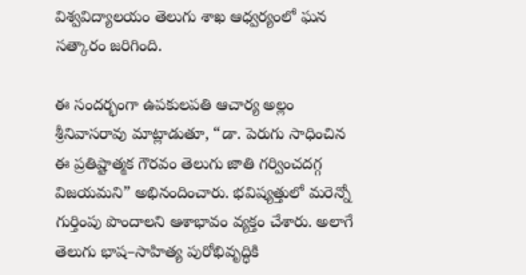విశ్వవిద్యాలయం తెలుగు శాఖ ఆధ్వర్యంలో ఘన సత్కారం జరిగింది.

ఈ సందర్భంగా ఉపకులపతి ఆచార్య అల్లం శ్రీనివాసరావు మాట్లాడుతూ, “డా. పెరుగు సాధించిన ఈ ప్రతిష్టాత్మక గౌరవం తెలుగు జాతి గర్వించదగ్గ విజయమని” అభినందించారు. భవిష్యత్తులో మరెన్నో గుర్తింపు పొందాలని ఆశాభావం వ్యక్తం చేశారు. అలాగే తెలుగు భాష–సాహిత్య పురోభివృద్ధికి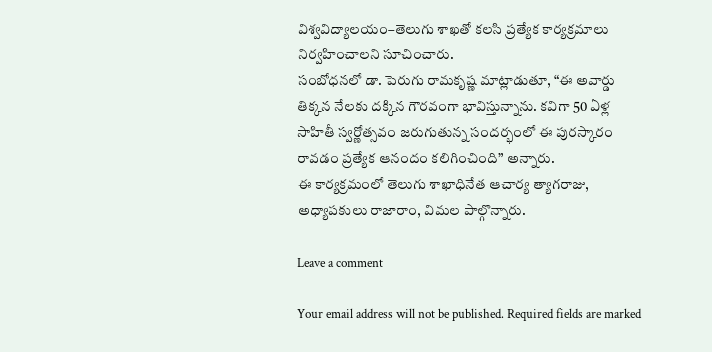విశ్వవిద్యాలయం–తెలుగు శాఖతో కలసి ప్రత్యేక కార్యక్రమాలు నిర్వహించాలని సూచించారు.
సంబోధనలో డా. పెరుగు రామకృష్ణ మాట్లాడుతూ, “ఈ అవార్డు తిక్కన నేలకు దక్కిన గౌరవంగా భావిస్తున్నాను. కవిగా 50 ఏళ్ల సాహితీ స్వర్ణోత్సవం జరుగుతున్న సందర్భంలో ఈ పురస్కారం రావడం ప్రత్యేక ఆనందం కలిగించింది” అన్నారు.
ఈ కార్యక్రమంలో తెలుగు శాఖాధినేత ఆచార్య త్యాగరాజు, అధ్యాపకులు రాజారాం, విమల పాల్గొన్నారు.

Leave a comment

Your email address will not be published. Required fields are marked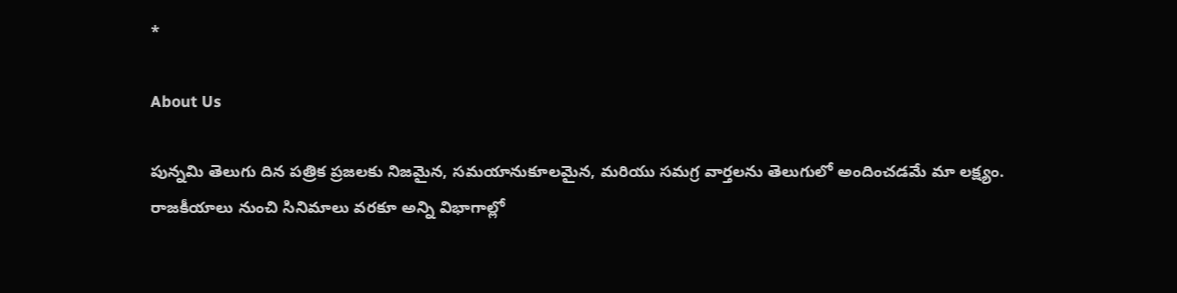*

About Us

పున్నమి తెలుగు దిన పత్రిక ప్రజలకు నిజమైన, సమయానుకూలమైన, మరియు సమగ్ర వార్తలను తెలుగులో అందించడమే మా లక్ష్యం.
రాజకీయాలు నుంచి సినిమాలు వరకూ అన్ని విభాగాల్లో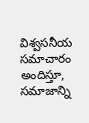విశ్వసనీయ సమాచారం అందిస్తూ, సమాజాన్ని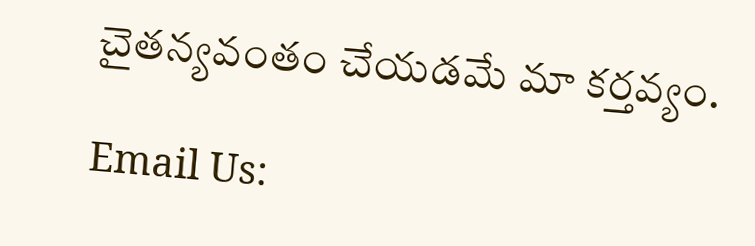చైతన్యవంతం చేయడమే మా కర్తవ్యం.

Email Us: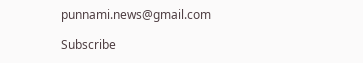punnami.news@gmail.com

Subscribe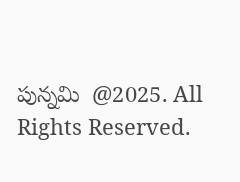పున్నమి  @2025. All Rights Reserved.